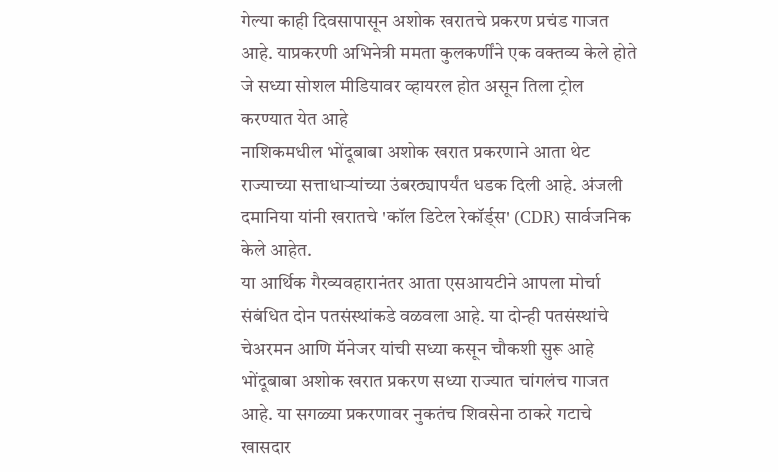गेल्या काही दिवसापासून अशोक खरातचे प्रकरण प्रचंड गाजत आहे. याप्रकरणी अभिनेत्री ममता कुलकर्णींने एक वक्तव्य केले होते जे सध्या सोशल मीडियावर व्हायरल होत असून तिला ट्रोल करण्यात येत आहे
नाशिकमधील भोंदूबाबा अशोक खरात प्रकरणाने आता थेट राज्याच्या सत्ताधाऱ्यांच्या उंबरठ्यापर्यंत धडक दिली आहे. अंजली दमानिया यांनी खरातचे 'कॉल डिटेल रेकॉर्ड्स' (CDR) सार्वजनिक केले आहेत.
या आर्थिक गैरव्यवहारानंतर आता एसआयटीने आपला मोर्चा संबंधित दोन पतसंस्थांकडे वळवला आहे. या दोन्ही पतसंस्थांचे चेअरमन आणि मॅनेजर यांची सध्या कसून चौकशी सुरू आहे
भोंदूबाबा अशोक खरात प्रकरण सध्या राज्यात चांगलंच गाजत आहे. या सगळ्या प्रकरणावर नुकतंच शिवसेना ठाकरे गटाचे खासदार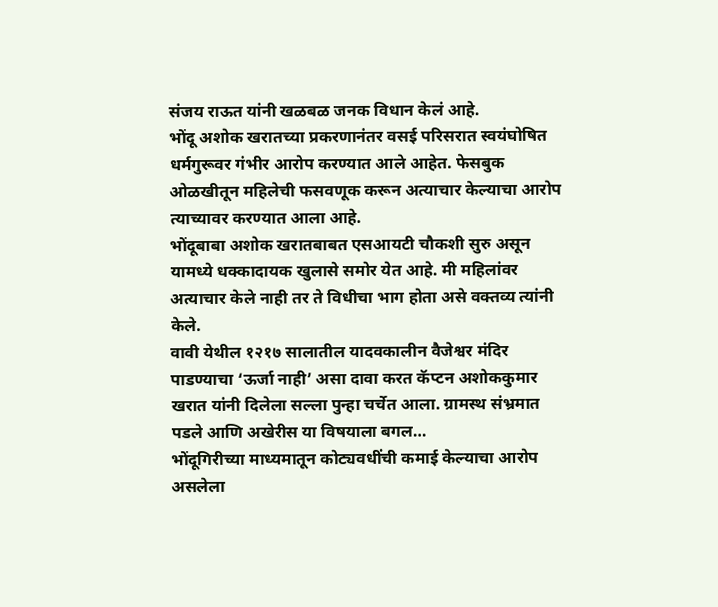संजय राऊत यांनी खळबळ जनक विधान केलं आहे.
भोंदू अशोक खरातच्या प्रकरणानंतर वसई परिसरात स्वयंघोषित धर्मगुरूवर गंभीर आरोप करण्यात आले आहेत. फेसबुक ओळखीतून महिलेची फसवणूक करून अत्याचार केल्याचा आरोप त्याच्यावर करण्यात आला आहे.
भोंदूबाबा अशोक खरातबाबत एसआयटी चौकशी सुरु असून यामध्ये धक्कादायक खुलासे समोर येत आहे. मी महिलांवर अत्याचार केले नाही तर ते विधीचा भाग होता असे वक्तव्य त्यांनी केले.
वावी येथील १२१७ सालातील यादवकालीन वैजेश्वर मंदिर पाडण्याचा ‘ऊर्जा नाही’ असा दावा करत कॅप्टन अशोककुमार खरात यांनी दिलेला सल्ला पुन्हा चर्चेत आला. ग्रामस्थ संभ्रमात पडले आणि अखेरीस या विषयाला बगल…
भोंदूगिरीच्या माध्यमातून कोट्यवधींची कमाई केल्याचा आरोप असलेला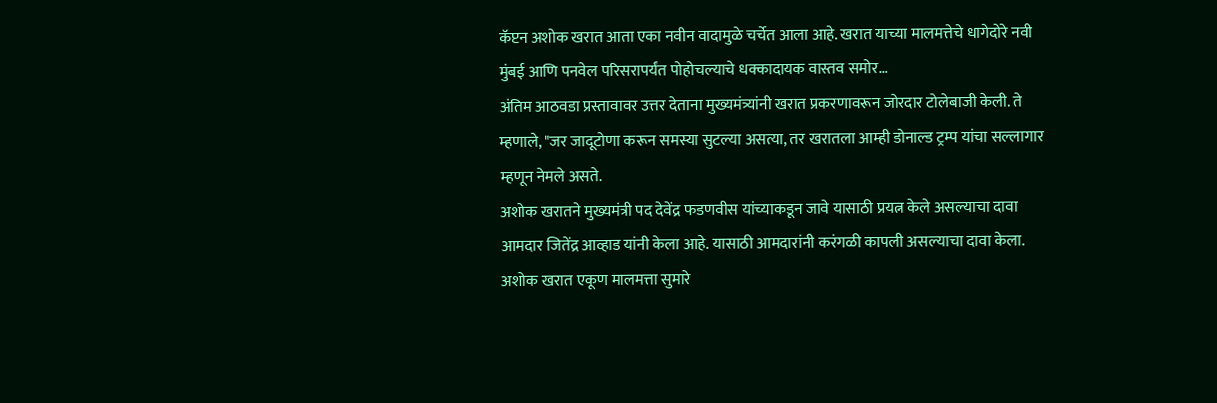कॅप्टन अशोक खरात आता एका नवीन वादामुळे चर्चेत आला आहे. खरात याच्या मालमत्तेचे धागेदोरे नवी मुंबई आणि पनवेल परिसरापर्यंत पोहोचल्याचे धक्कादायक वास्तव समोर…
अंतिम आठवडा प्रस्तावावर उत्तर देताना मुख्यमंत्र्यांनी खरात प्रकरणावरून जोरदार टोलेबाजी केली. ते म्हणाले, "जर जादूटोणा करून समस्या सुटल्या असत्या, तर खरातला आम्ही डोनाल्ड ट्रम्प यांचा सल्लागार म्हणून नेमले असते.
अशोक खरातने मुख्यमंत्री पद देवेंद्र फडणवीस यांच्याकडून जावे यासाठी प्रयत्न केले असल्याचा दावा आमदार जितेंद्र आव्हाड यांनी केला आहे. यासाठी आमदारांनी करंगळी कापली असल्याचा दावा केला.
अशोक खरात एकूण मालमत्ता सुमारे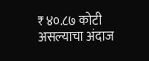₹४०.८७ कोटी असल्याचा अंदाज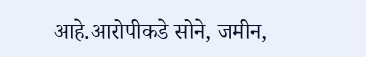आहे.आरोपीकडे सोने, जमीन,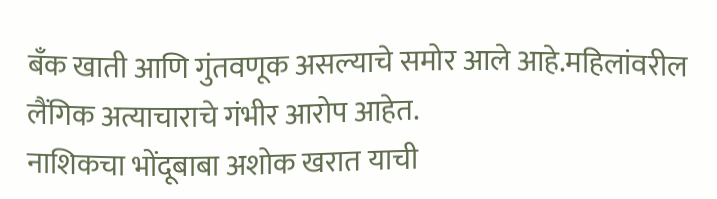बँक खाती आणि गुंतवणूक असल्याचे समोर आले आहे.महिलांवरील लैंगिक अत्याचाराचे गंभीर आरोप आहेत.
नाशिकचा भोंदूबाबा अशोक खरात याची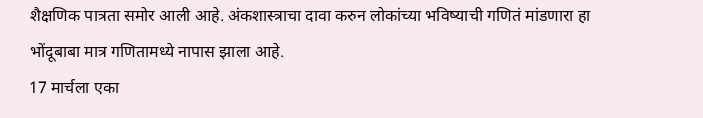शैक्षणिक पात्रता समोर आली आहे. अंकशास्त्राचा दावा करुन लोकांच्या भविष्याची गणितं मांडणारा हा भोंदूबाबा मात्र गणितामध्ये नापास झाला आहे.
17 मार्चला एका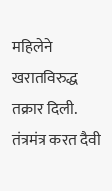महिलेने खरातविरुद्ध तक्रार दिली. तंत्रमंत्र करत दैवी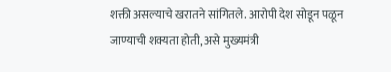शक्ती असल्याचे खरातने सांगितले. आरोपी देश सोडून पळून जाण्याची शक्यता होती, असे मुख्यमंत्री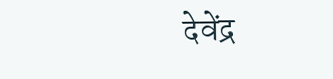देवेंद्र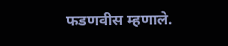फडणवीस म्हणाले.